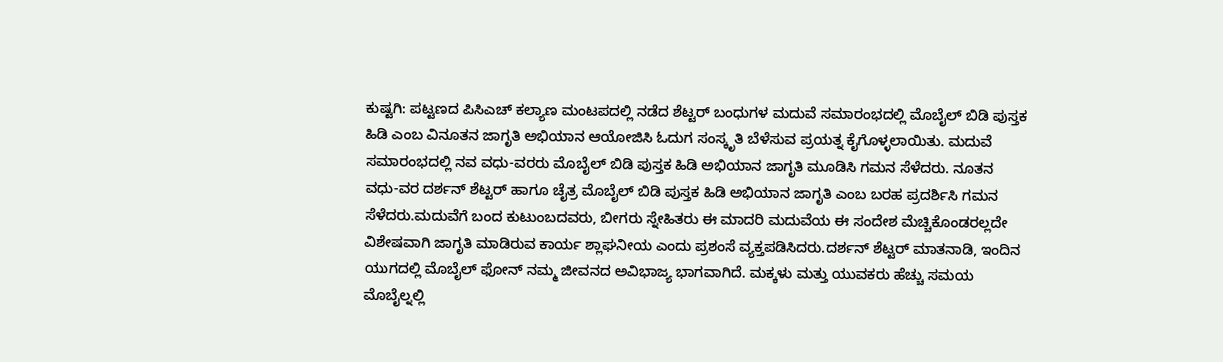ಕುಷ್ಟಗಿ: ಪಟ್ಟಣದ ಪಿಸಿಎಚ್ ಕಲ್ಯಾಣ ಮಂಟಪದಲ್ಲಿ ನಡೆದ ಶೆಟ್ಟರ್ ಬಂಧುಗಳ ಮದುವೆ ಸಮಾರಂಭದಲ್ಲಿ ಮೊಬೈಲ್ ಬಿಡಿ ಪುಸ್ತಕ ಹಿಡಿ ಎಂಬ ವಿನೂತನ ಜಾಗೃತಿ ಅಭಿಯಾನ ಆಯೋಜಿಸಿ ಓದುಗ ಸಂಸ್ಕೃತಿ ಬೆಳೆಸುವ ಪ್ರಯತ್ನ ಕೈಗೊಳ್ಳಲಾಯಿತು. ಮದುವೆ ಸಮಾರಂಭದಲ್ಲಿ ನವ ವಧು-ವರರು ಮೊಬೈಲ್ ಬಿಡಿ ಪುಸ್ತಕ ಹಿಡಿ ಅಭಿಯಾನ ಜಾಗೃತಿ ಮೂಡಿಸಿ ಗಮನ ಸೆಳೆದರು. ನೂತನ ವಧು-ವರ ದರ್ಶನ್ ಶೆಟ್ಟರ್ ಹಾಗೂ ಚೈತ್ರ ಮೊಬೈಲ್ ಬಿಡಿ ಪುಸ್ತಕ ಹಿಡಿ ಅಭಿಯಾನ ಜಾಗೃತಿ ಎಂಬ ಬರಹ ಪ್ರದರ್ಶಿಸಿ ಗಮನ ಸೆಳೆದರು.ಮದುವೆಗೆ ಬಂದ ಕುಟುಂಬದವರು, ಬೀಗರು ಸ್ನೇಹಿತರು ಈ ಮಾದರಿ ಮದುವೆಯ ಈ ಸಂದೇಶ ಮೆಚ್ಚಿಕೊಂಡರಲ್ಲದೇ ವಿಶೇಷವಾಗಿ ಜಾಗೃತಿ ಮಾಡಿರುವ ಕಾರ್ಯ ಶ್ಲಾಘನೀಯ ಎಂದು ಪ್ರಶಂಸೆ ವ್ಯಕ್ತಪಡಿಸಿದರು.ದರ್ಶನ್ ಶೆಟ್ಟರ್ ಮಾತನಾಡಿ, ಇಂದಿನ ಯುಗದಲ್ಲಿ ಮೊಬೈಲ್ ಫೋನ್ ನಮ್ಮ ಜೀವನದ ಅವಿಭಾಜ್ಯ ಭಾಗವಾಗಿದೆ. ಮಕ್ಕಳು ಮತ್ತು ಯುವಕರು ಹೆಚ್ಚು ಸಮಯ ಮೊಬೈಲ್ನಲ್ಲಿ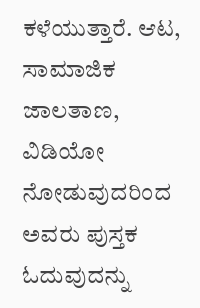ಕಳೆಯುತ್ತಾರೆ. ಆಟ, ಸಾಮಾಜಿಕ ಜಾಲತಾಣ, ವಿಡಿಯೋ ನೋಡುವುದರಿಂದ ಅವರು ಪುಸ್ತಕ ಓದುವುದನ್ನು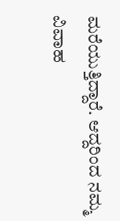ಮರೆಯುತ್ತಿದ್ದಾರೆ. ಆದ್ದರಿಂದ ನಮ್ಮ ವಿವಾಹ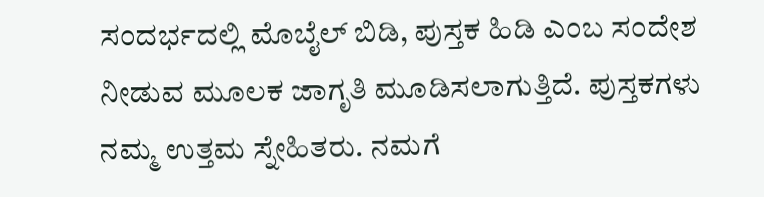ಸಂದರ್ಭದಲ್ಲಿ ಮೊಬೈಲ್ ಬಿಡಿ, ಪುಸ್ತಕ ಹಿಡಿ ಎಂಬ ಸಂದೇಶ ನೀಡುವ ಮೂಲಕ ಜಾಗೃತಿ ಮೂಡಿಸಲಾಗುತ್ತಿದೆ. ಪುಸ್ತಕಗಳು ನಮ್ಮ ಉತ್ತಮ ಸ್ನೇಹಿತರು. ನಮಗೆ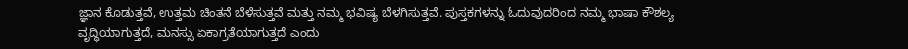ಜ್ಞಾನ ಕೊಡುತ್ತವೆ, ಉತ್ತಮ ಚಿಂತನೆ ಬೆಳೆಸುತ್ತವೆ ಮತ್ತು ನಮ್ಮ ಭವಿಷ್ಯ ಬೆಳಗಿಸುತ್ತವೆ. ಪುಸ್ತಕಗಳನ್ನು ಓದುವುದರಿಂದ ನಮ್ಮ ಭಾಷಾ ಕೌಶಲ್ಯ ವೃದ್ಧಿಯಾಗುತ್ತದೆ, ಮನಸ್ಸು ಏಕಾಗ್ರತೆಯಾಗುತ್ತದೆ ಎಂದು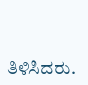ತಿಳಿಸಿದರು.